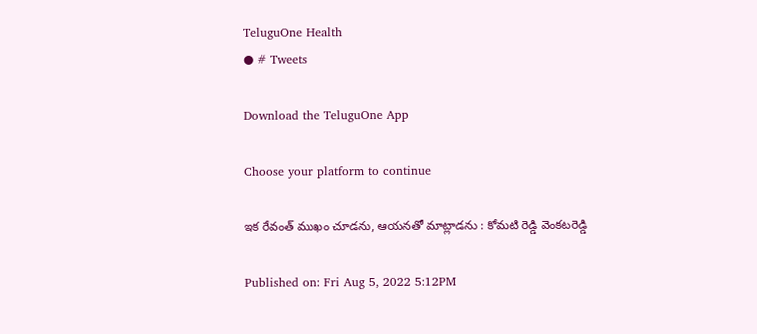TeluguOne Health
● # Tweets

Download the TeluguOne App

Choose your platform to continue

ఇక రేవంత్ ముఖం చూడను, ఆయనతో మాట్లాడను : కోమటి రెడ్డి వెంకటరెడ్డి

Published on: Fri Aug 5, 2022 5:12PM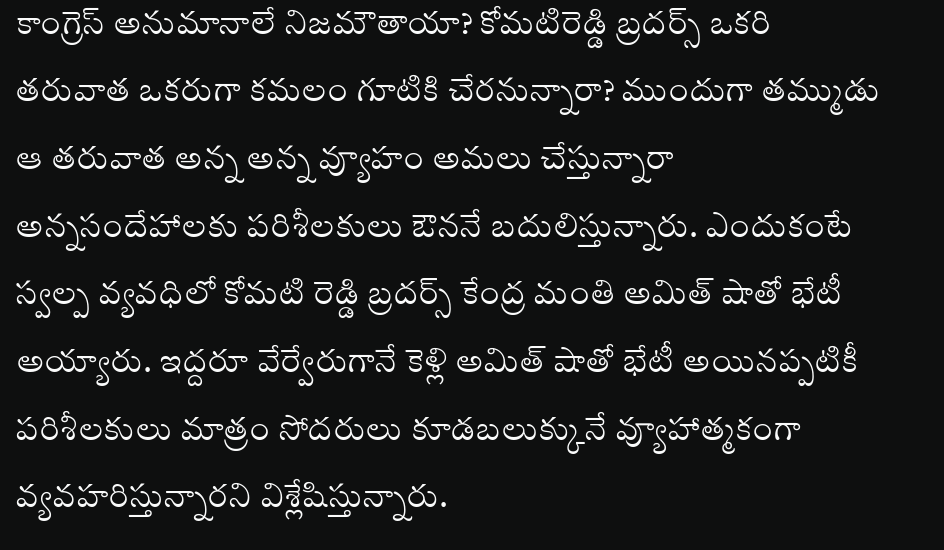కాంగ్రెస్ అనుమానాలే నిజమౌతాయా? కోమటిరెడ్డి బ్రదర్స్ ఒకరి తరువాత ఒకరుగా కమలం గూటికి చేరనున్నారా? ముందుగా తమ్ముడు ఆ తరువాత అన్న అన్న వ్యూహం అమలు చేస్తున్నారా అన్నసందేహాలకు పరిశీలకులు ఔననే బదులిస్తున్నారు. ఎందుకంటే స్వల్ప వ్యవధిలో కోమటి రెడ్డి బ్రదర్స్ కేంద్ర మంతి అమిత్ షాతో భేటీ అయ్యారు. ఇద్దరూ వేర్వేరుగానే కెళ్లి అమిత్ షాతో భేటీ అయినప్పటికీ పరిశీలకులు మాత్రం సోదరులు కూడబలుక్కునే వ్యూహాత్మకంగా వ్యవహరిస్తున్నారని విశ్లేషిస్తున్నారు.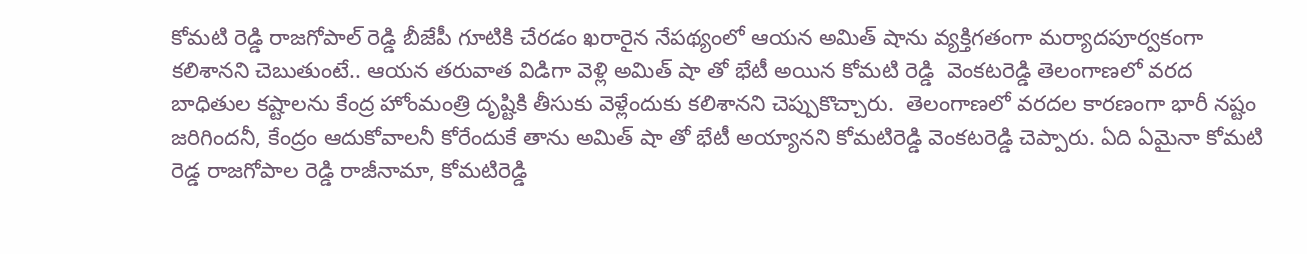కోమటి రెడ్డి రాజగోపాల్ రెడ్డి బీజేపీ గూటికి చేరడం ఖరారైన నేపథ్యంలో ఆయన అమిత్ షాను వ్యక్తిగతంగా మర్యాదపూర్వకంగా కలిశానని చెబుతుంటే.. ఆయన తరువాత విడిగా వెళ్లి అమిత్ షా తో భేటీ అయిన కోమటి రెడ్డి  వెంకటరెడ్డి తెలంగాణలో వరద బాధితుల కష్టాలను కేంద్ర హోంమంత్రి దృష్టికి తీసుకు వెళ్లేందుకు కలిశానని చెప్పుకొచ్చారు.  తెలంగాణలో వరదల కారణంగా భారీ నష్టం జరిగిందనీ, కేంద్రం ఆదుకోవాలనీ కోరేందుకే తాను అమిత్ షా తో భేటీ అయ్యానని కోమటిరెడ్డి వెంకటరెడ్డి చెప్పారు. ఏది ఏమైనా కోమటి రెడ్డ రాజగోపాల రెడ్డి రాజీనామా, కోమటిరెడ్డి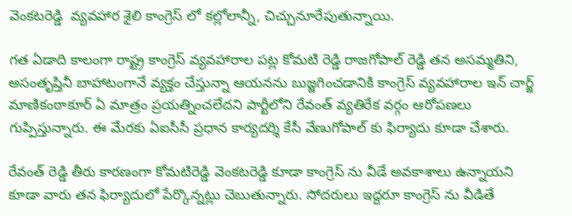వెంకటరెడ్డి  వ్యవహార శైలి కాంగ్రెస్ లో కల్లోలాన్నీ, చిచ్చునూరేపుతున్నాయి.

గత ఏడాది కాలంగా రాష్ట్ర కాంగ్రెస్ వ్యవహారాల పట్ల కోమటి రెడ్డి రాజగోపాల్ రెడ్డి తన అసమ్మతిని, అసంతృప్తినీ బాహాటంగానే వ్యక్తం చేస్తున్నా ఆయనను బుజ్జగించడానికి కాంగ్రెస్ వ్యవహారాల ఇన్ చార్జ్ మాణికంఠాకూర్ ఏ మాత్రం ప్రయత్నించలేదని పార్టీలోని రేవంత్ వ్యతిరేక వర్గం ఆరోపణలు గుప్పిస్తున్నారు. ఈ మేరకు ఏఐసీసీ ప్రధాన కార్యదర్శి కేసీ వేణుగోపాల్ కు ఫిర్యాదు కూడా చేశారు.

రేవంత్ రెడ్డి తీరు కారణంగా కోమటిరెడ్డి వెంకటరెడ్డి కూడా కాంగ్రెస్ ను వీడే అవకాశాలు ఉన్నాయని కూడా వారు తన ఫిర్యాదులో పేర్కొన్నట్లు చెబుతున్నారు. సోదరులు ఇద్దరూ కాంగ్రెస్ ను వీడితే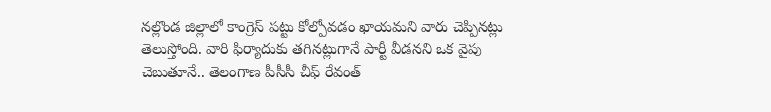నల్లొండ జిల్లాలో కాంగ్రెస్ పట్టు కోల్పోవడం ఖాయమని వారు చెప్పినట్లు తెలుస్తోంది. వారి ఫిర్యాదుకు తగినట్లుగానే పార్టీ వీడనని ఒక వైపు చెబుతూనే.. తెలంగాణ పీసీసీ చీఫ్ రేవంత్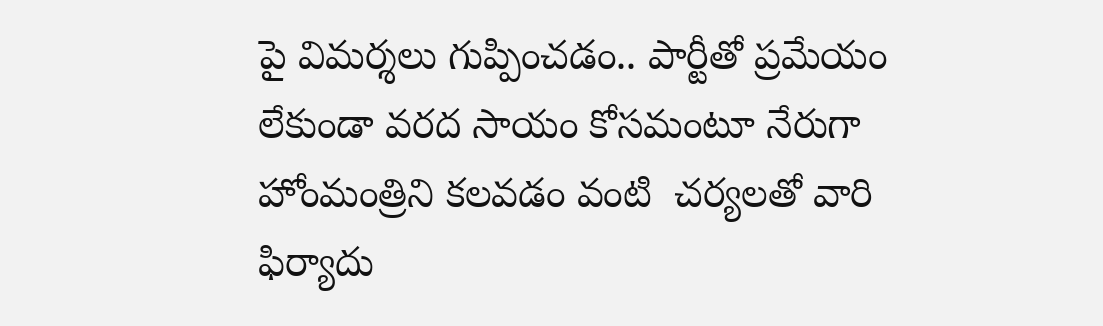పై విమర్శలు గుప్పించడం.. పార్టీతో ప్రమేయం లేకుండా వరద సాయం కోసమంటూ నేరుగా హోంమంత్రిని కలవడం వంటి  చర్యలతో వారి ఫిర్యాదు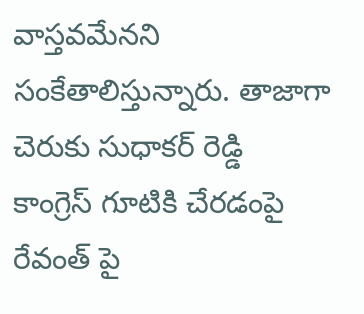వాస్తవమేనని సంకేతాలిస్తున్నారు. తాజాగా చెరుకు సుధాకర్ రెడ్డి కాంగ్రెస్ గూటికి చేరడంపై రేవంత్ పై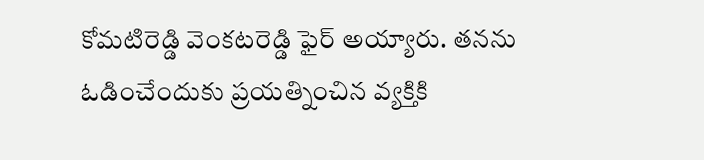కోమటిరెడ్డి వెంకటరెడ్డి ఫైర్ అయ్యారు. తనను ఓడించేందుకు ప్రయత్నించిన వ్యక్తికి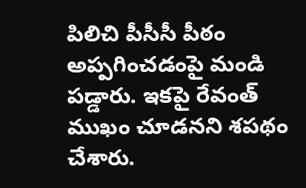పిలిచి పీసీసీ పీఠం అప్పగించడంపై మండి పడ్డారు. ఇకపై రేవంత్ ముఖం చూడనని శపథం చేశారు.